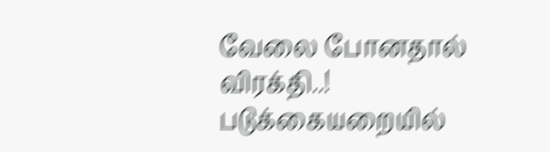வேலை போனதால் விரக்தி..! படுக்கையறையில்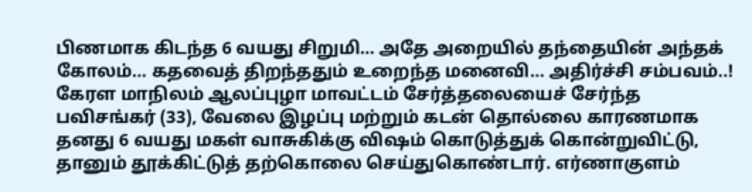பிணமாக கிடந்த 6 வயது சிறுமி… அதே அறையில் தந்தையின் அந்தக் கோலம்… கதவைத் திறந்ததும் உறைந்த மனைவி… அதிர்ச்சி சம்பவம்..!
கேரள மாநிலம் ஆலப்புழா மாவட்டம் சேர்த்தலையைச் சேர்ந்த பவிசங்கர் (33), வேலை இழப்பு மற்றும் கடன் தொல்லை காரணமாக தனது 6 வயது மகள் வாசுகிக்கு விஷம் கொடுத்துக் கொன்றுவிட்டு, தானும் தூக்கிட்டுத் தற்கொலை செய்துகொண்டார். எர்ணாகுளம்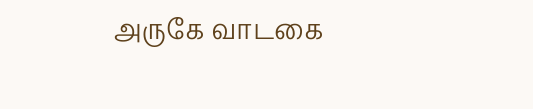அருகே வாடகை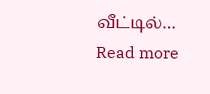வீட்டில்…
Read more